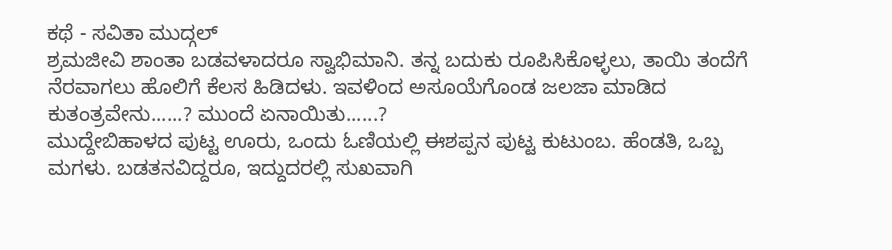ಕಥೆ - ಸವಿತಾ ಮುದ್ಗಲ್
ಶ್ರಮಜೀವಿ ಶಾಂತಾ ಬಡವಳಾದರೂ ಸ್ವಾಭಿಮಾನಿ. ತನ್ನ ಬದುಕು ರೂಪಿಸಿಕೊಳ್ಳಲು, ತಾಯಿ ತಂದೆಗೆ ನೆರವಾಗಲು ಹೊಲಿಗೆ ಕೆಲಸ ಹಿಡಿದಳು. ಇವಳಿಂದ ಅಸೂಯೆಗೊಂಡ ಜಲಜಾ ಮಾಡಿದ ಕುತಂತ್ರವೇನು......? ಮುಂದೆ ಏನಾಯಿತು......?
ಮುದ್ದೇಬಿಹಾಳದ ಪುಟ್ಟ ಊರು, ಒಂದು ಓಣಿಯಲ್ಲಿ ಈಶಪ್ಪನ ಪುಟ್ಟ ಕುಟುಂಬ. ಹೆಂಡತಿ, ಒಬ್ಬ ಮಗಳು. ಬಡತನವಿದ್ದರೂ, ಇದ್ದುದರಲ್ಲಿ ಸುಖವಾಗಿ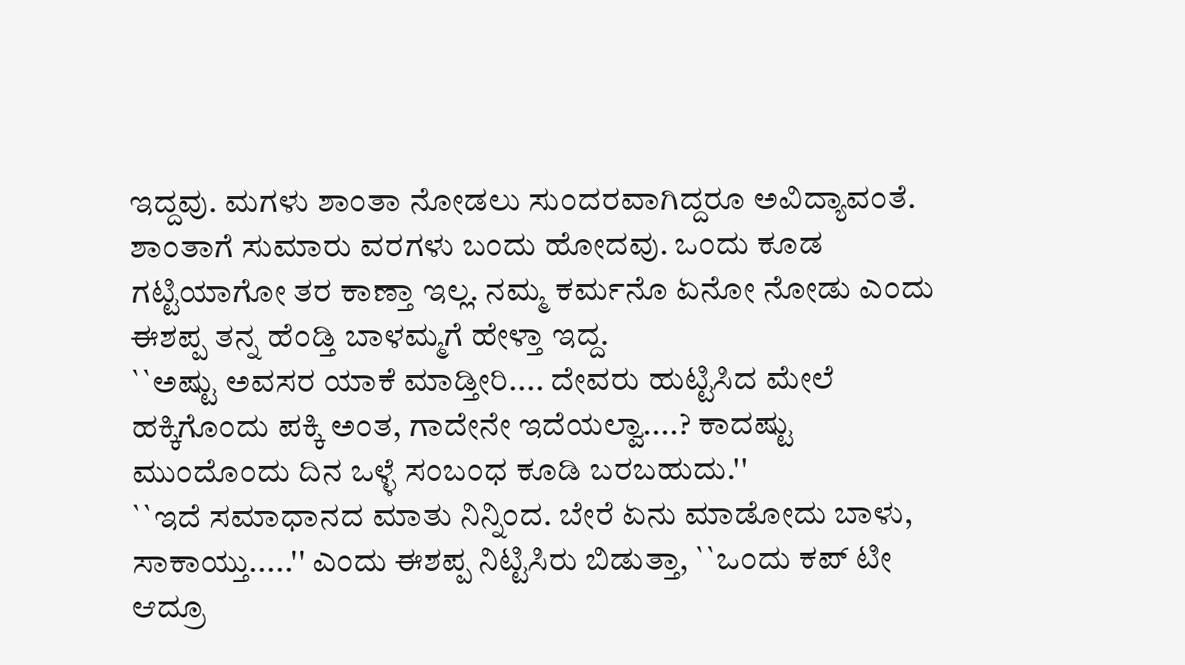ಇದ್ದವು. ಮಗಳು ಶಾಂತಾ ನೋಡಲು ಸುಂದರವಾಗಿದ್ದರೂ ಅವಿದ್ಯಾವಂತೆ.
ಶಾಂತಾಗೆ ಸುಮಾರು ವರಗಳು ಬಂದು ಹೋದವು. ಒಂದು ಕೂಡ ಗಟ್ಟಿಯಾಗೋ ತರ ಕಾಣ್ತಾ ಇಲ್ಲ. ನಮ್ಮ ಕರ್ಮನೊ ಏನೋ ನೋಡು ಎಂದು ಈಶಪ್ಪ ತನ್ನ ಹೆಂಡ್ತಿ ಬಾಳಮ್ಮಗೆ ಹೇಳ್ತಾ ಇದ್ದ.
``ಅಷ್ಟು ಅವಸರ ಯಾಕೆ ಮಾಡ್ತೀರಿ.... ದೇವರು ಹುಟ್ಟಿಸಿದ ಮೇಲೆ ಹಕ್ಕಿಗೊಂದು ಪಕ್ಕಿ ಅಂತ, ಗಾದೇನೇ ಇದೆಯಲ್ವಾ....? ಕಾದಷ್ಟು ಮುಂದೊಂದು ದಿನ ಒಳ್ಳೆ ಸಂಬಂಧ ಕೂಡಿ ಬರಬಹುದು.''
``ಇದೆ ಸಮಾಧಾನದ ಮಾತು ನಿನ್ನಿಂದ. ಬೇರೆ ಏನು ಮಾಡೋದು ಬಾಳು, ಸಾಕಾಯ್ತು.....'' ಎಂದು ಈಶಪ್ಪ ನಿಟ್ಟಿಸಿರು ಬಿಡುತ್ತಾ, ``ಒಂದು ಕಪ್ ಟೀ ಆದ್ರೂ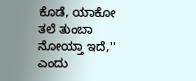ಕೊಡೆ, ಯಾಕೋ ತಲೆ ತುಂಬಾ ನೋಯ್ತಾ ಇದೆ,'' ಎಂದು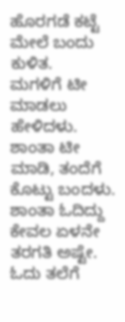ಹೊರಗಡೆ ಕಟ್ಟೆ ಮೇಲೆ ಬಂದು ಕುಳಿತ.
ಮಗಳಿಗೆ ಟೀ ಮಾಡಲು ಹೇಳಿದಳು. ಶಾಂತಾ ಟೀ ಮಾಡಿ, ತಂದೆಗೆ ಕೊಟ್ಟು ಬಂದಳು.
ಶಾಂತಾ ಓದಿದ್ದು ಕೇವಲ ಏಳನೇ ತರಗತಿ ಅಷ್ಟೇ. ಓದು ತಲೆಗೆ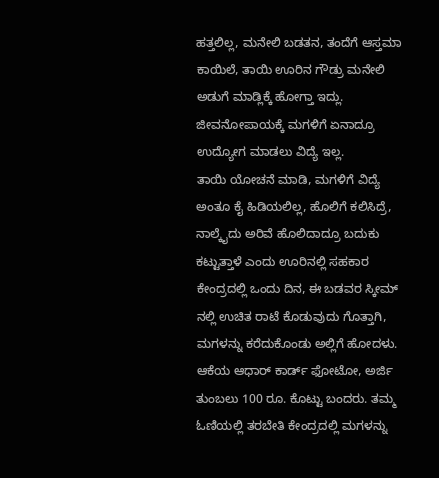ಹತ್ತಲಿಲ್ಲ, ಮನೇಲಿ ಬಡತನ, ತಂದೆಗೆ ಆಸ್ತಮಾ ಕಾಯಿಲೆ, ತಾಯಿ ಊರಿನ ಗೌಡ್ರು ಮನೇಲಿ ಅಡುಗೆ ಮಾಡ್ಲಿಕ್ಕೆ ಹೋಗ್ತಾ ಇದ್ಲು. ಜೀವನೋಪಾಯಕ್ಕೆ ಮಗಳಿಗೆ ಏನಾದ್ರೂ ಉದ್ಯೋಗ ಮಾಡಲು ವಿದ್ಯೆ ಇಲ್ಲ.
ತಾಯಿ ಯೋಚನೆ ಮಾಡಿ, ಮಗಳಿಗೆ ವಿದ್ಯೆ ಅಂತೂ ಕೈ ಹಿಡಿಯಲಿಲ್ಲ, ಹೊಲಿಗೆ ಕಲಿಸಿದ್ರೆ, ನಾಲ್ಕೈದು ಅರಿವೆ ಹೊಲಿದಾದ್ರೂ ಬದುಕು ಕಟ್ಟುತ್ತಾಳೆ ಎಂದು ಊರಿನಲ್ಲಿ ಸಹಕಾರ ಕೇಂದ್ರದಲ್ಲಿ ಒಂದು ದಿನ, ಈ ಬಡವರ ಸ್ಕೀಮ್ ನಲ್ಲಿ ಉಚಿತ ರಾಟೆ ಕೊಡುವುದು ಗೊತ್ತಾಗಿ, ಮಗಳನ್ನು ಕರೆದುಕೊಂಡು ಅಲ್ಲಿಗೆ ಹೋದಳು.
ಆಕೆಯ ಆಧಾರ್ ಕಾರ್ಡ್ ಫೋಟೋ, ಅರ್ಜಿ ತುಂಬಲು 100 ರೂ. ಕೊಟ್ಟು ಬಂದರು. ತಮ್ಮ ಓಣಿಯಲ್ಲಿ ತರಬೇತಿ ಕೇಂದ್ರದಲ್ಲಿ ಮಗಳನ್ನು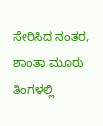ಸೇರಿಸಿದ ನಂತರ, ಶಾಂತಾ ಮೂರು ತಿಂಗಳಲ್ಲಿ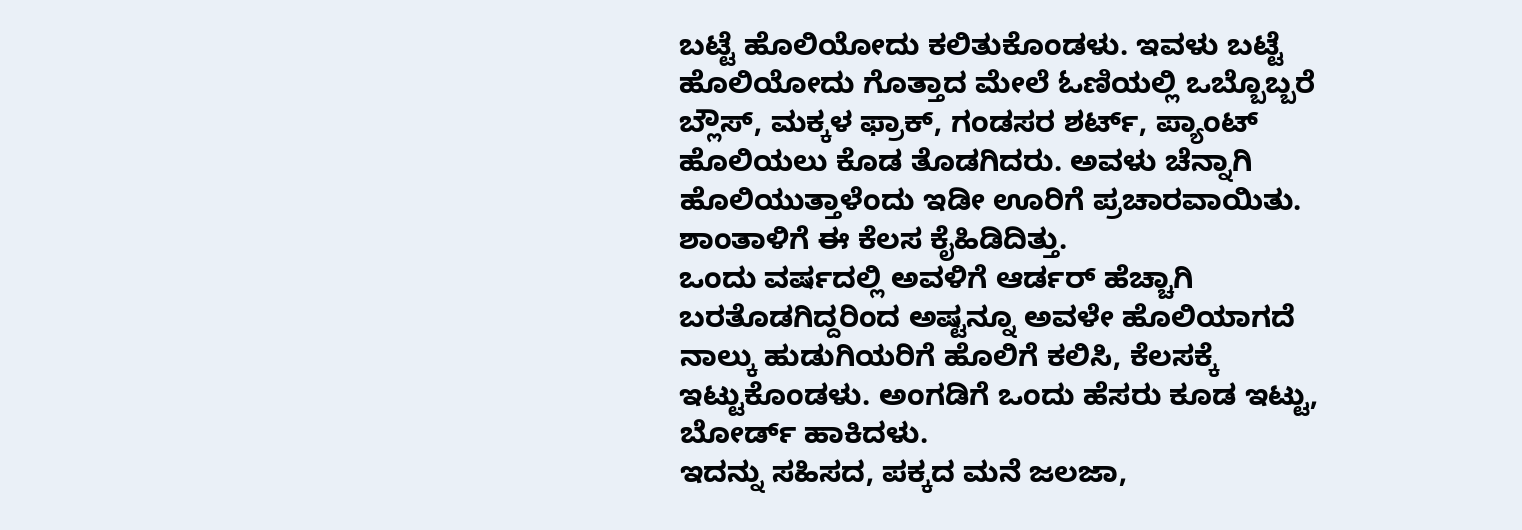ಬಟ್ಟೆ ಹೊಲಿಯೋದು ಕಲಿತುಕೊಂಡಳು. ಇವಳು ಬಟ್ಟೆ ಹೊಲಿಯೋದು ಗೊತ್ತಾದ ಮೇಲೆ ಓಣಿಯಲ್ಲಿ ಒಬ್ಬೊಬ್ಬರೆ ಬ್ಲೌಸ್, ಮಕ್ಕಳ ಫ್ರಾಕ್, ಗಂಡಸರ ಶರ್ಟ್, ಪ್ಯಾಂಟ್ ಹೊಲಿಯಲು ಕೊಡ ತೊಡಗಿದರು. ಅವಳು ಚೆನ್ನಾಗಿ ಹೊಲಿಯುತ್ತಾಳೆಂದು ಇಡೀ ಊರಿಗೆ ಪ್ರಚಾರವಾಯಿತು. ಶಾಂತಾಳಿಗೆ ಈ ಕೆಲಸ ಕೈಹಿಡಿದಿತ್ತು.
ಒಂದು ವರ್ಷದಲ್ಲಿ ಅವಳಿಗೆ ಆರ್ಡರ್ ಹೆಚ್ಚಾಗಿ ಬರತೊಡಗಿದ್ದರಿಂದ ಅಷ್ಟನ್ನೂ ಅವಳೇ ಹೊಲಿಯಾಗದೆ ನಾಲ್ಕು ಹುಡುಗಿಯರಿಗೆ ಹೊಲಿಗೆ ಕಲಿಸಿ, ಕೆಲಸಕ್ಕೆ ಇಟ್ಟುಕೊಂಡಳು. ಅಂಗಡಿಗೆ ಒಂದು ಹೆಸರು ಕೂಡ ಇಟ್ಟು, ಬೋರ್ಡ್ ಹಾಕಿದಳು.
ಇದನ್ನು ಸಹಿಸದ, ಪಕ್ಕದ ಮನೆ ಜಲಜಾ,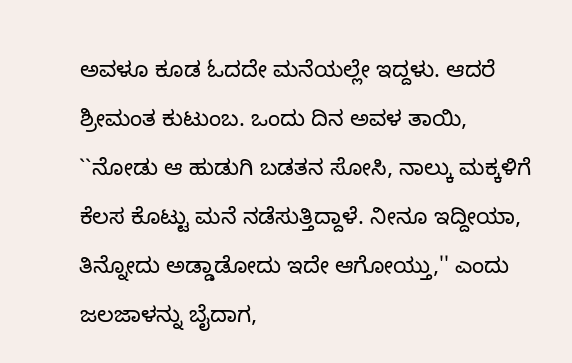ಅವಳೂ ಕೂಡ ಓದದೇ ಮನೆಯಲ್ಲೇ ಇದ್ದಳು. ಆದರೆ ಶ್ರೀಮಂತ ಕುಟುಂಬ. ಒಂದು ದಿನ ಅವಳ ತಾಯಿ, ``ನೋಡು ಆ ಹುಡುಗಿ ಬಡತನ ಸೋಸಿ, ನಾಲ್ಕು ಮಕ್ಕಳಿಗೆ ಕೆಲಸ ಕೊಟ್ಟು ಮನೆ ನಡೆಸುತ್ತಿದ್ದಾಳೆ. ನೀನೂ ಇದ್ದೀಯಾ, ತಿನ್ನೋದು ಅಡ್ಡಾಡೋದು ಇದೇ ಆಗೋಯ್ತು,'' ಎಂದು ಜಲಜಾಳನ್ನು ಬೈದಾಗ,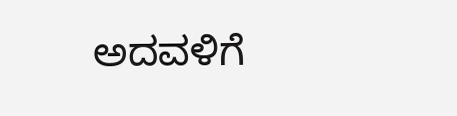ಅದವಳಿಗೆ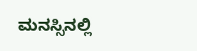ಮನಸ್ಸಿನಲ್ಲಿ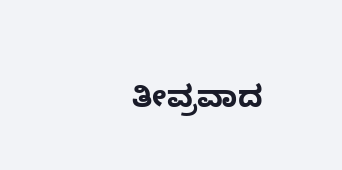ತೀವ್ರವಾದ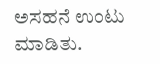ಅಸಹನೆ ಉಂಟು ಮಾಡಿತು.